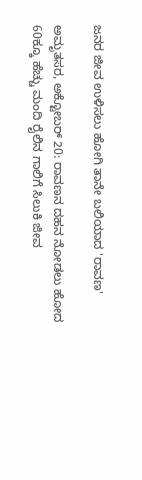ಜನರ ಜೀವ ಉಳಿಸಲು ಹೋಗಿ ತಾನೇ ಬಲಿಯಾದ 'ರಾವಣ'

ಅಮೃತಸರ, ಅಕ್ಟೋಬರ್ 20: ರಾವಣನ ದಹನ ನೋಡಲು ಹೋದ 60ಕ್ಕೂ ಹೆಚ್ಚು ಮಂದಿ ರೈಲಿನ ಗಾಲಿಗೆ ಸಿಲುಕಿ ಜೀವ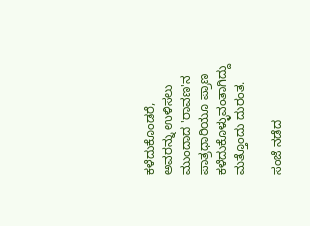ಕಳೆದುಕೊಂಡರೆ, ಅವರನ್ನು ಉಳಿಸಲು ಮುಂದಾದ 'ರಾವಣ'ನ ಪಾತ್ರಧಾರಿಯೂ ಪ್ರಾಣ ಕಳೆದುಕೊಳ್ಳುವಂತಾಗಿದ್ದು ಮತ್ತೊಂದು ದುರಂತ.

ಸಂಜೆ ನಡೆದ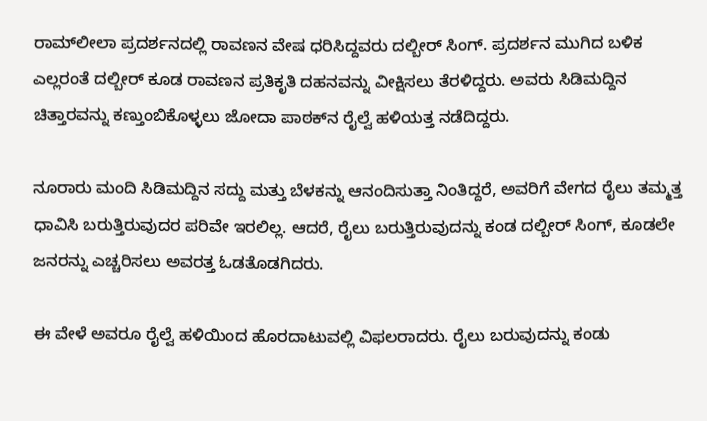ರಾಮ್‌ಲೀಲಾ ಪ್ರದರ್ಶನದಲ್ಲಿ ರಾವಣನ ವೇಷ ಧರಿಸಿದ್ದವರು ದಲ್ಬೀರ್ ಸಿಂಗ್. ಪ್ರದರ್ಶನ ಮುಗಿದ ಬಳಿಕ ಎಲ್ಲರಂತೆ ದಲ್ಬೀರ್ ಕೂಡ ರಾವಣನ ಪ್ರತಿಕೃತಿ ದಹನವನ್ನು ವೀಕ್ಷಿಸಲು ತೆರಳಿದ್ದರು. ಅವರು ಸಿಡಿಮದ್ದಿನ ಚಿತ್ತಾರವನ್ನು ಕಣ್ತುಂಬಿಕೊಳ್ಳಲು ಜೋದಾ ಪಾಠಕ್‌ನ ರೈಲ್ವೆ ಹಳಿಯತ್ತ ನಡೆದಿದ್ದರು.

ನೂರಾರು ಮಂದಿ ಸಿಡಿಮದ್ದಿನ ಸದ್ದು ಮತ್ತು ಬೆಳಕನ್ನು ಆನಂದಿಸುತ್ತಾ ನಿಂತಿದ್ದರೆ, ಅವರಿಗೆ ವೇಗದ ರೈಲು ತಮ್ಮತ್ತ ಧಾವಿಸಿ ಬರುತ್ತಿರುವುದರ ಪರಿವೇ ಇರಲಿಲ್ಲ. ಆದರೆ, ರೈಲು ಬರುತ್ತಿರುವುದನ್ನು ಕಂಡ ದಲ್ಬೀರ್ ಸಿಂಗ್, ಕೂಡಲೇ ಜನರನ್ನು ಎಚ್ಚರಿಸಲು ಅವರತ್ತ ಓಡತೊಡಗಿದರು.

ಈ ವೇಳೆ ಅವರೂ ರೈಲ್ವೆ ಹಳಿಯಿಂದ ಹೊರದಾಟುವಲ್ಲಿ ವಿಫಲರಾದರು. ರೈಲು ಬರುವುದನ್ನು ಕಂಡು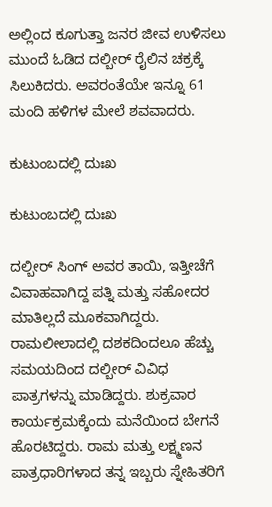ಅಲ್ಲಿಂದ ಕೂಗುತ್ತಾ ಜನರ ಜೀವ ಉಳಿಸಲು ಮುಂದೆ ಓಡಿದ ದಲ್ಬೀರ್ ರೈಲಿನ ಚಕ್ರಕ್ಕೆ ಸಿಲುಕಿದರು. ಅವರಂತೆಯೇ ಇನ್ನೂ 61 ಮಂದಿ ಹಳಿಗಳ ಮೇಲೆ ಶವವಾದರು.

ಕುಟುಂಬದಲ್ಲಿ ದುಃಖ

ಕುಟುಂಬದಲ್ಲಿ ದುಃಖ

ದಲ್ಬೀರ್ ಸಿಂಗ್ ಅವರ ತಾಯಿ, ಇತ್ತೀಚೆಗೆ ವಿವಾಹವಾಗಿದ್ದ ಪತ್ನಿ ಮತ್ತು ಸಹೋದರ ಮಾತಿಲ್ಲದೆ ಮೂಕವಾಗಿದ್ದರು. ರಾಮಲೀಲಾದಲ್ಲಿ ದಶಕದಿಂದಲೂ ಹೆಚ್ಚು ಸಮಯದಿಂದ ದಲ್ಬೀರ್ ವಿವಿಧ ಪಾತ್ರಗಳನ್ನು ಮಾಡಿದ್ದರು. ಶುಕ್ರವಾರ ಕಾರ್ಯಕ್ರಮಕ್ಕೆಂದು ಮನೆಯಿಂದ ಬೇಗನೆ ಹೊರಟಿದ್ದರು. ರಾಮ ಮತ್ತು ಲಕ್ಷ್ಮಣನ ಪಾತ್ರಧಾರಿಗಳಾದ ತನ್ನ ಇಬ್ಬರು ಸ್ನೇಹಿತರಿಗೆ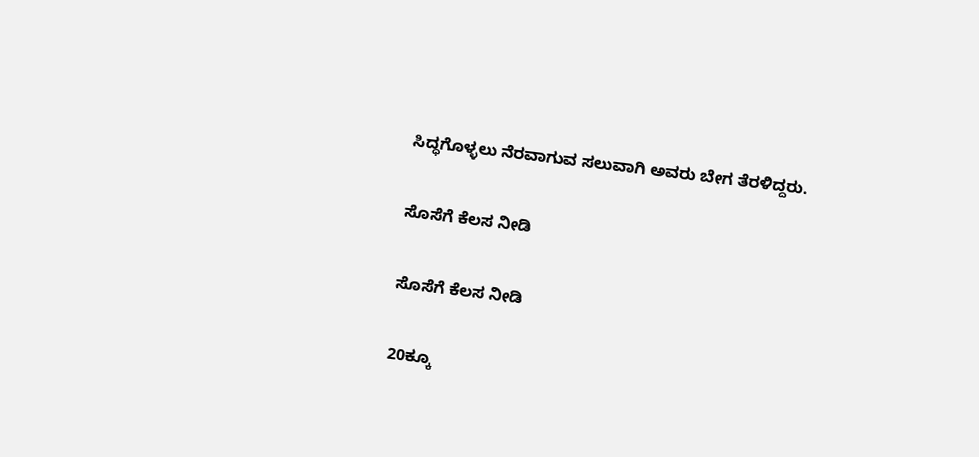ಸಿದ್ಧಗೊಳ್ಳಲು ನೆರವಾಗುವ ಸಲುವಾಗಿ ಅವರು ಬೇಗ ತೆರಳಿದ್ದರು.

ಸೊಸೆಗೆ ಕೆಲಸ ನೀಡಿ

ಸೊಸೆಗೆ ಕೆಲಸ ನೀಡಿ

20ಕ್ಕೂ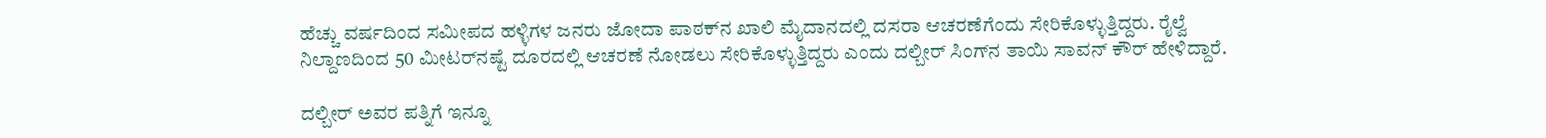ಹೆಚ್ಚು ವರ್ಷದಿಂದ ಸಮೀಪದ ಹಳ್ಳಿಗಳ ಜನರು ಜೋದಾ ಪಾಠಕ್‌ನ ಖಾಲಿ ಮೈದಾನದಲ್ಲಿ ದಸರಾ ಆಚರಣೆಗೆಂದು ಸೇರಿಕೊಳ್ಳುತ್ತಿದ್ದರು. ರೈಲ್ವೆ ನಿಲ್ದಾಣದಿಂದ 50 ಮೀಟರ್‌ನಷ್ಟೆ ದೂರದಲ್ಲಿ ಆಚರಣೆ ನೋಡಲು ಸೇರಿಕೊಳ್ಳುತ್ತಿದ್ದರು ಎಂದು ದಲ್ಬೀರ್ ಸಿಂಗ್‌ನ ತಾಯಿ ಸಾವನ್ ಕೌರ್ ಹೇಳಿದ್ದಾರೆ.

ದಲ್ಬೀರ್ ಅವರ ಪತ್ನಿಗೆ ಇನ್ನೂ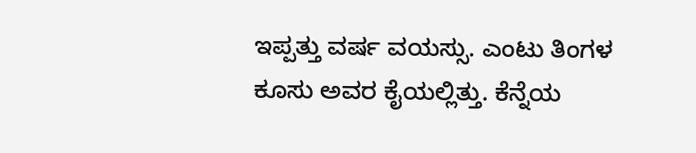ಇಪ್ಪತ್ತು ವರ್ಷ ವಯಸ್ಸು. ಎಂಟು ತಿಂಗಳ ಕೂಸು ಅವರ ಕೈಯಲ್ಲಿತ್ತು. ಕೆನ್ನೆಯ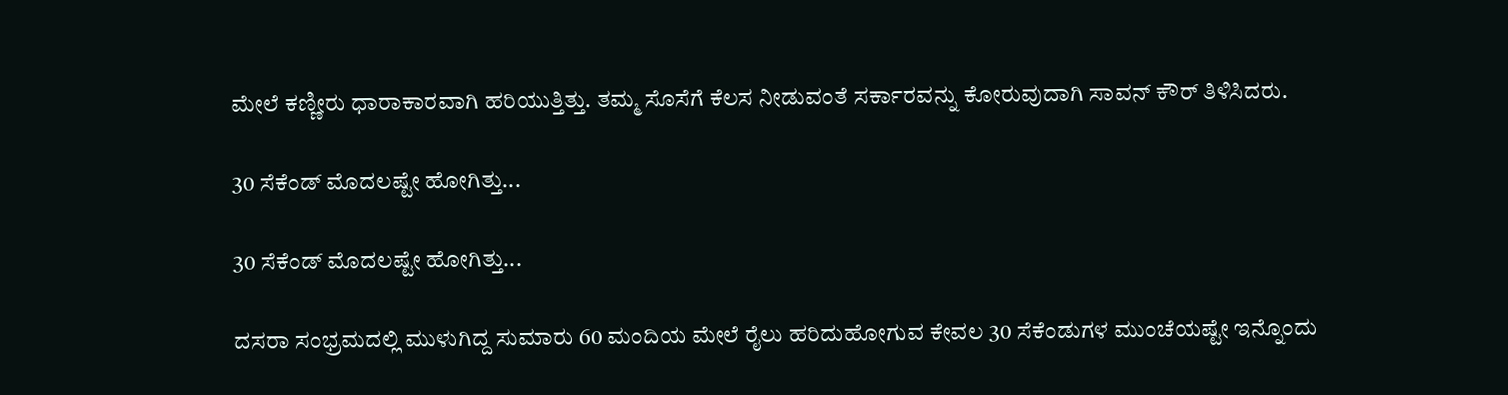ಮೇಲೆ ಕಣ್ಣೀರು ಧಾರಾಕಾರವಾಗಿ ಹರಿಯುತ್ತಿತ್ತು. ತಮ್ಮ ಸೊಸೆಗೆ ಕೆಲಸ ನೀಡುವಂತೆ ಸರ್ಕಾರವನ್ನು ಕೋರುವುದಾಗಿ ಸಾವನ್ ಕೌರ್ ತಿಳಿಸಿದರು.

30 ಸೆಕೆಂಡ್ ಮೊದಲಷ್ಟೇ ಹೋಗಿತ್ತು...

30 ಸೆಕೆಂಡ್ ಮೊದಲಷ್ಟೇ ಹೋಗಿತ್ತು...

ದಸರಾ ಸಂಭ್ರಮದಲ್ಲಿ ಮುಳುಗಿದ್ದ ಸುಮಾರು 60 ಮಂದಿಯ ಮೇಲೆ ರೈಲು ಹರಿದುಹೋಗುವ ಕೇವಲ 30 ಸೆಕೆಂಡುಗಳ ಮುಂಚೆಯಷ್ಟೇ ಇನ್ನೊಂದು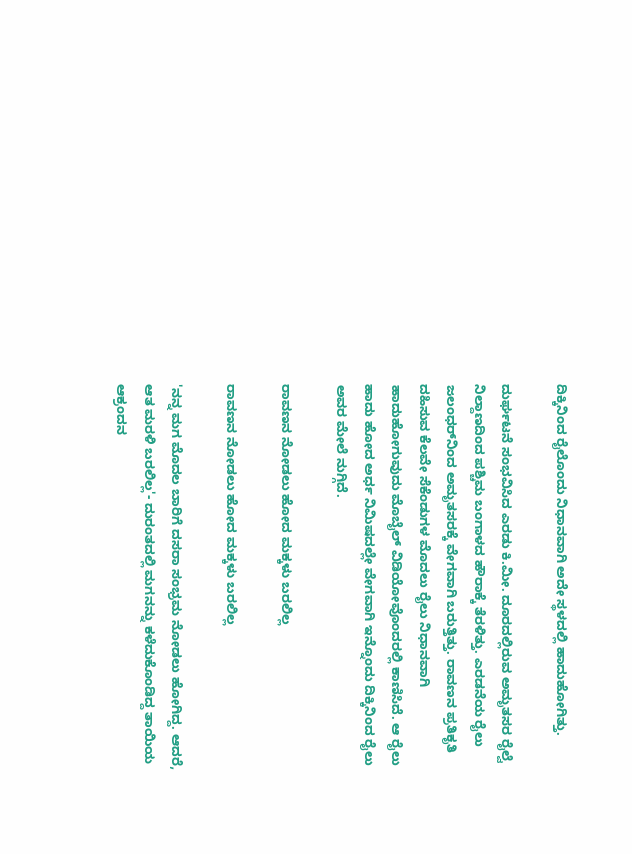ದಿಕ್ಕಿನಿಂದ ರೈಲೊಂದು ನಿಧಾನವಾಗಿ ಅದೇ ಸ್ಥಳದಲ್ಲಿ ಹಾದುಹೋಗಿತ್ತು.

ದುರ್ಘಟನೆ ಸಂಭವಿಸಿದ ಎರಡು ಕಿ.ಮೀ. ದೂರದಲ್ಲಿರುವ ಅಮೃತಸರ ರೈಲ್ವೆ ನಿಲ್ದಾಣದಿಂದ ಪಶ್ಚಿಮ ಬಂಗಾಳದ ಹೌರಾಕ್ಕೆ ತೆರಳಿತ್ತು. ಎರಡನೆಯ ರೈಲು ಜಲಂಧರ್‌ನಿಂದ ಅಮೃತಸರಕ್ಕೆ ವೇಗವಾಗಿ ಬರುತ್ತಿತ್ತು. ರಾವಣನ ಪ್ರತಿಕೃತಿ ದಹಿಸುವ ಕೆಲವೇ ಸೆಕೆಂಡುಗಳ ಮೊದಲು ರೈಲು ನಿಧಾನವಾಗಿ ಹಾದುಹೋಗುವುದು ಮೊಬೈಲ್ ವಿಡಿಯೋವೊಂದರಲ್ಲಿ ಕಾಣಿಸಿದೆ. ಆ ರೈಲು ಹಾದು ಹೋದ ಅರ್ಧ ನಿಮಿಷದಲ್ಲೇ ವೇಗವಾಗಿ ಇನ್ನೊಂದು ದಿಕ್ಕಿನಿಂದ ರೈಲು ಅವರ ಮೇಲೆ ನುಗ್ಗಿದೆ.

ರಾವಣನ ನೋಡಲು ಹೋದ ಮಕ್ಕಳು ಬರಲಿಲ್ಲ

ರಾವಣನ ನೋಡಲು ಹೋದ ಮಕ್ಕಳು ಬರಲಿಲ್ಲ

'ನನ್ನ ಮಗ ಮೊದಲ ಬಾರಿಗೆ ದಸರಾ ಸಂಭ್ರಮ ನೋಡಲು ಹೋಗಿದ್ದ. ಆದರೆ, ಆತ ಮರಳಿ ಬರಲಿಲ್ಲ'- ದುರಂತದಲ್ಲಿ ಮಗನನ್ನು ಕಳೆದುಕೊಂಡಿದ್ದ ತಾಯಿಯ ಆಕ್ರಂದನ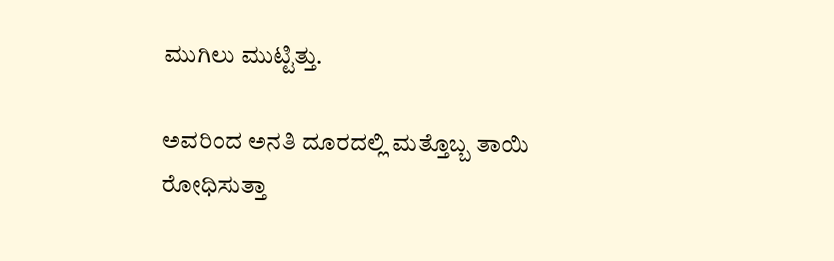ಮುಗಿಲು ಮುಟ್ಟಿತ್ತು.

ಅವರಿಂದ ಅನತಿ ದೂರದಲ್ಲಿ ಮತ್ತೊಬ್ಬ ತಾಯಿ ರೋಧಿಸುತ್ತಾ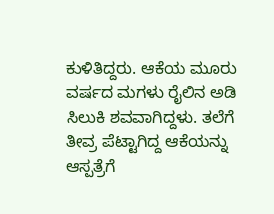ಕುಳಿತಿದ್ದರು. ಆಕೆಯ ಮೂರು ವರ್ಷದ ಮಗಳು ರೈಲಿನ ಅಡಿ ಸಿಲುಕಿ ಶವವಾಗಿದ್ದಳು. ತಲೆಗೆ ತೀವ್ರ ಪೆಟ್ಟಾಗಿದ್ದ ಆಕೆಯನ್ನು ಆಸ್ಪತ್ರೆಗೆ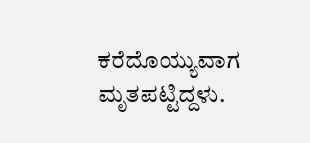ಕರೆದೊಯ್ಯುವಾಗ ಮೃತಪಟ್ಟಿದ್ದಳು.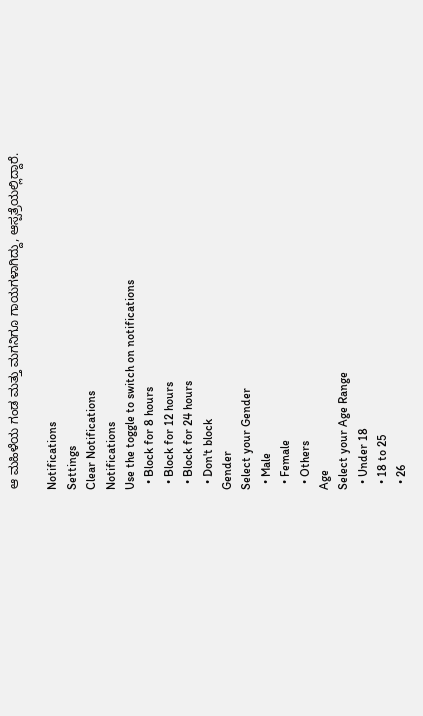ಆ ಮಹಿಳೆಯ ಗಂಡ ಮತ್ತು ಮಗನಿಗೂ ಗಾಯಗಳಾಗಿದ್ದು, ಆಸ್ಪತ್ರೆಯಲ್ಲಿದ್ದಾರೆ.

Notifications
Settings
Clear Notifications
Notifications
Use the toggle to switch on notifications
  • Block for 8 hours
  • Block for 12 hours
  • Block for 24 hours
  • Don't block
Gender
Select your Gender
  • Male
  • Female
  • Others
Age
Select your Age Range
  • Under 18
  • 18 to 25
  • 26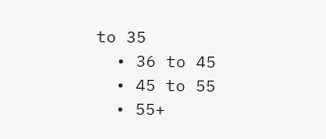to 35
  • 36 to 45
  • 45 to 55
  • 55+